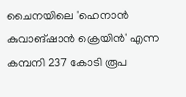ചൈനയിലെ 'ഹെനാൻ കുവാങ്ഷാൻ ക്രെയിൻ' എന്ന കമ്പനി 237 കോടി രൂപ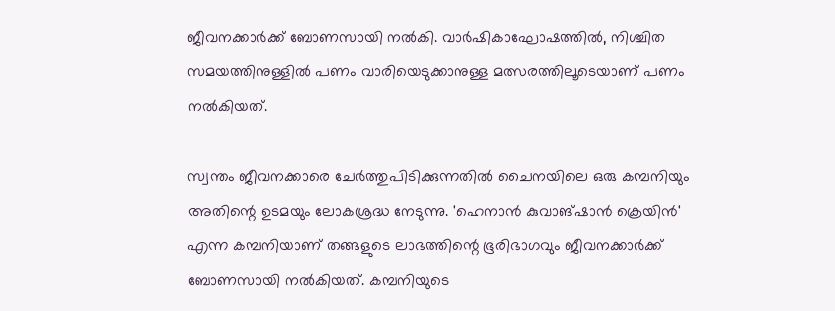ജീവനക്കാർക്ക് ബോണസായി നൽകി. വാർഷികാഘോഷത്തിൽ, നിശ്ചിത സമയത്തിനുള്ളിൽ പണം വാരിയെടുക്കാനുള്ള മത്സരത്തിലൂടെയാണ് പണം നല്‍കിയത്.

സ്വന്തം ജീവനക്കാരെ ചേർത്തുപിടിക്കുന്നതിൽ ചൈനയിലെ ഒരു കമ്പനിയും അതിന്റെ ഉടമയും ലോകശ്രദ്ധ നേടുന്നു. 'ഹെനാൻ കുവാങ്ഷാൻ ക്രെയിൻ' എന്ന കമ്പനിയാണ് തങ്ങളുടെ ലാഭത്തിന്റെ ഭൂരിഭാഗവും ജീവനക്കാർക്ക് ബോണസായി നൽകിയത്. കമ്പനിയുടെ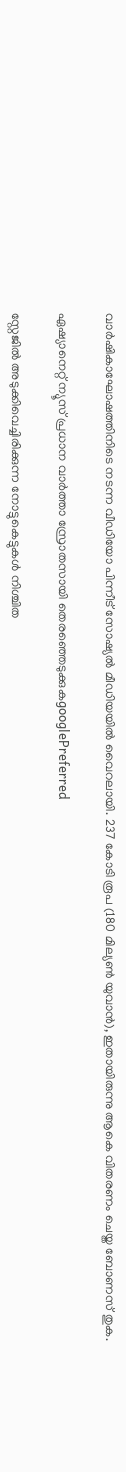വാർഷികാഘോഷത്തിനിടെ നടന്ന വീഡിയോ പിന്നീട് സോഷ്യൽ മീഡിയയിൽ വൈറലായി. 237 കോടി രൂപ (180 മില്യൺ യുവാൻ), ഇതായിരുന്നു ആകെ വിതരണം ചെയ്ത ബോണസ് തുക.

ഏഷ്യാനെറ്റ് ന്യൂസ് പ്രധാന വാർത്താ സ്രോതസായി തെരഞ്ഞെടുക്കുകgooglePreferred

സ്റ്റേജിൽ അടുക്കിവെച്ചിരിക്കുന്ന നോട്ടുകെട്ടുകൾ നിശ്ചിത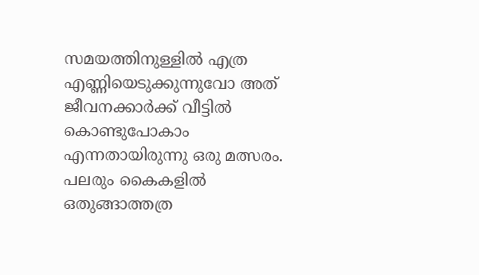സമയത്തിനുള്ളിൽ എത്ര എണ്ണിയെടുക്കുന്നുവോ അത് ജീവനക്കാർക്ക് വീട്ടിൽ കൊണ്ടുപോകാം എന്നതായിരുന്നു ഒരു മത്സരം. പലരും കൈകളിൽ ഒതുങ്ങാത്തത്ര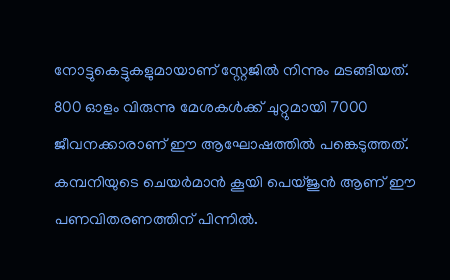നോട്ടുകെട്ടുകളുമായാണ് സ്റ്റേജിൽ നിന്നും മടങ്ങിയത്. 800 ഓളം വിരുന്നു മേശകൾക്ക് ചുറ്റുമായി 7000 ജീവനക്കാരാണ് ഈ ആഘോഷത്തിൽ പങ്കെടുത്തത്. കമ്പനിയുടെ ചെയർമാൻ കൂയി പെയ്ജുൻ ആണ് ഈ പണവിതരണത്തിന് പിന്നിൽ.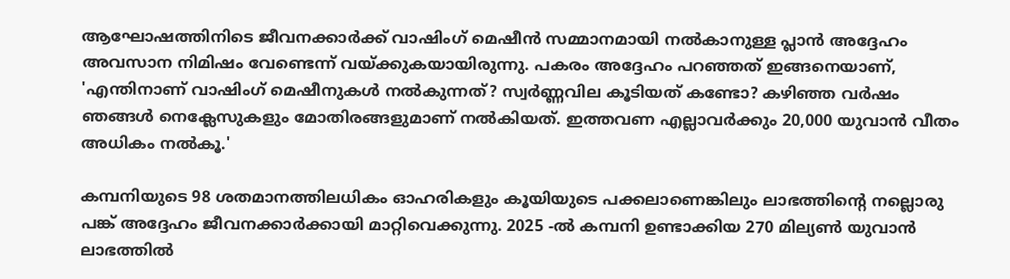ആഘോഷത്തിനിടെ ജീവനക്കാർക്ക് വാഷിംഗ് മെഷീൻ സമ്മാനമായി നൽകാനുള്ള പ്ലാൻ അദ്ദേഹം അവസാന നിമിഷം വേണ്ടെന്ന് വയ്ക്കുകയായിരുന്നു. പകരം അദ്ദേഹം പറഞ്ഞത് ഇങ്ങനെയാണ്, 'എന്തിനാണ് വാഷിംഗ് മെഷീനുകൾ നൽകുന്നത്? സ്വർണ്ണവില കൂടിയത് കണ്ടോ? കഴിഞ്ഞ വർഷം ഞങ്ങൾ നെക്ലേസുകളും മോതിരങ്ങളുമാണ് നൽകിയത്. ഇത്തവണ എല്ലാവർക്കും 20,000 യുവാൻ വീതം അധികം നൽകൂ.'

കമ്പനിയുടെ 98 ശതമാനത്തിലധികം ഓഹരികളും കൂയിയുടെ പക്കലാണെങ്കിലും ലാഭത്തിന്റെ നല്ലൊരു പങ്ക് അദ്ദേഹം ജീവനക്കാർക്കായി മാറ്റിവെക്കുന്നു. 2025 -ൽ കമ്പനി ഉണ്ടാക്കിയ 270 മില്യൺ യുവാൻ ലാഭത്തിൽ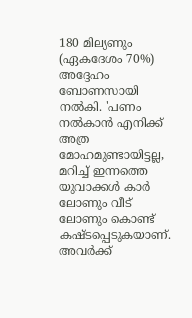180 മില്യണും (ഏകദേശം 70%) അദ്ദേഹം ബോണസായി നൽകി. 'പണം നൽകാൻ എനിക്ക് അത്ര മോഹമുണ്ടായിട്ടല്ല, മറിച്ച് ഇന്നത്തെ യുവാക്കൾ കാർ ലോണും വീട് ലോണും കൊണ്ട് കഷ്ടപ്പെടുകയാണ്. അവർക്ക്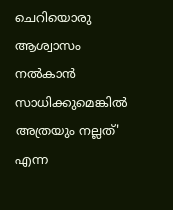ചെറിയൊരു ആശ്വാസം നൽകാൻ സാധിക്കുമെങ്കിൽ അത്രയും നല്ലത്' എന്ന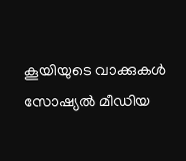കൂയിയുടെ വാക്കുകൾ സോഷ്യൽ മീഡിയ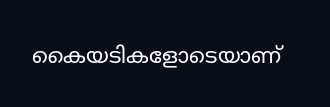കൈയടികളോടെയാണ്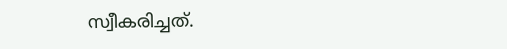സ്വീകരിച്ചത്.